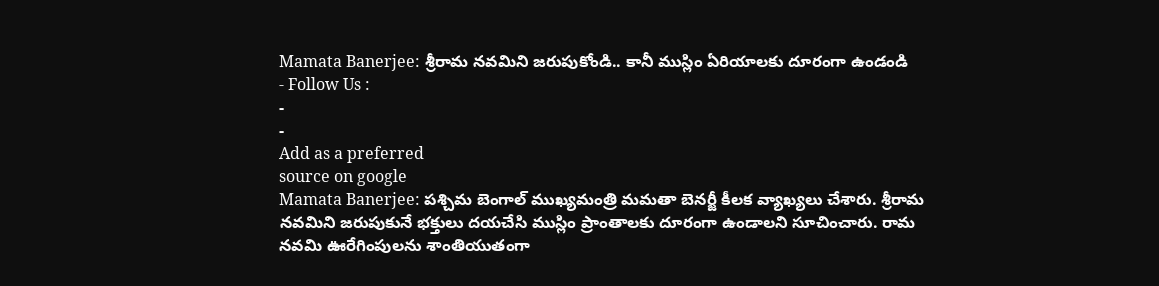Mamata Banerjee: శ్రీరామ నవమిని జరుపుకోండి.. కానీ ముస్లిం ఏరియాలకు దూరంగా ఉండండి
- Follow Us :
-
-
Add as a preferred
source on google
Mamata Banerjee: పశ్చిమ బెంగాల్ ముఖ్యమంత్రి మమతా బెనర్జీ కీలక వ్యాఖ్యలు చేశారు. శ్రీరామ నవమిని జరుపుకునే భక్తులు దయచేసి ముస్లిం ప్రాంతాలకు దూరంగా ఉండాలని సూచించారు. రామ నవమి ఊరేగింపులను శాంతియుతంగా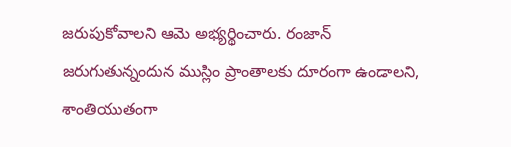జరుపుకోవాలని ఆమె అభ్యర్థించారు. రంజాన్ జరుగుతున్నందున ముస్లిం ప్రాంతాలకు దూరంగా ఉండాలని, శాంతియుతంగా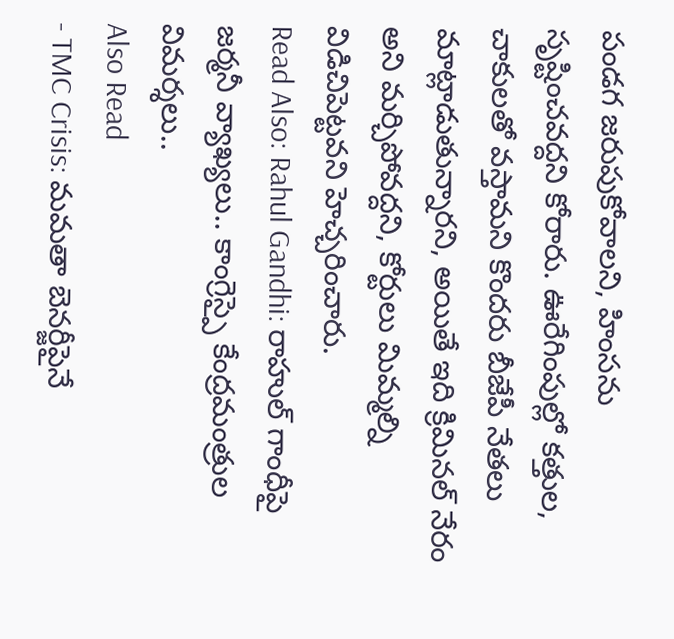పండగ జరుపుకోవాలని, హింసను సృష్టించవద్దని కోరారు. ఊరేగింపుల్లో కత్తుల, చాకులతో వస్తామని కొందరు బీజేపీ నేతలు మాట్లాడుతున్నారని, అయితే ఇది క్రిమినల్ నేరం అని మర్చిపోవద్దని, కోర్టులు మిమ్మల్ని విడిచిపెట్టవని హెచ్చరించారు.
Read Also: Rahul Gandhi: రాహుల్ గాంధీపై జర్మనీ వ్యాఖ్యలు.. కాంగ్రెస్పై కేంద్రమంత్రుల విమర్శలు..
Also Read
- TMC Crisis: మమతా బెనర్జీపైనే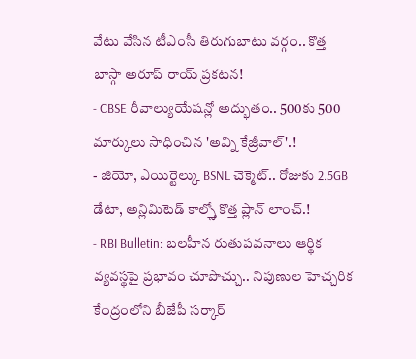వేటు వేసిన టీఎంసీ తిరుగుబాటు వర్గం.. కొత్త బాస్గా అరూప్ రాయ్ ప్రకటన!
- CBSE రీవాల్యుయేషన్లో అద్భుతం.. 500కు 500 మార్కులు సాధించిన 'అవ్ని కేజ్రీవాల్'.!
- జియో, ఎయిర్టెల్కు BSNL చెక్మెట్.. రోజుకు 2.5GB డేటా, అన్లిమిటెడ్ కాల్స్తో కొత్త ప్లాన్ లాంచ్.!
- RBI Bulletin: బలహీన రుతుపవనాలు ఆర్థిక వ్యవస్థపై ప్రభావం చూపొచ్చు.. నిపుణుల హెచ్చరిక
కేంద్రంలోని బీజేపీ సర్కార్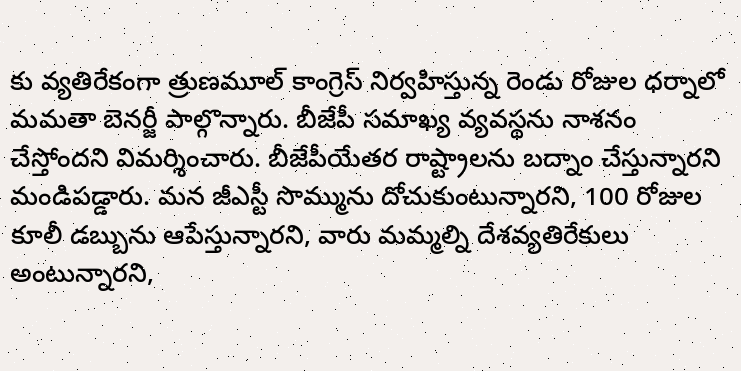కు వ్యతిరేకంగా త్రుణమూల్ కాంగ్రెస్ నిర్వహిస్తున్న రెండు రోజుల ధర్నాలో మమతా బెనర్జీ పాల్గొన్నారు. బీజేపీ సమాఖ్య వ్యవస్థను నాశనం చేస్తోందని విమర్శించారు. బీజేపీయేతర రాష్ట్రాలను బద్నాం చేస్తున్నారని మండిపడ్డారు. మన జీఎస్టీ సొమ్మును దోచుకుంటున్నారని, 100 రోజుల కూలీ డబ్బును ఆపేస్తున్నారని, వారు మమ్మల్ని దేశవ్యతిరేకులు అంటున్నారని,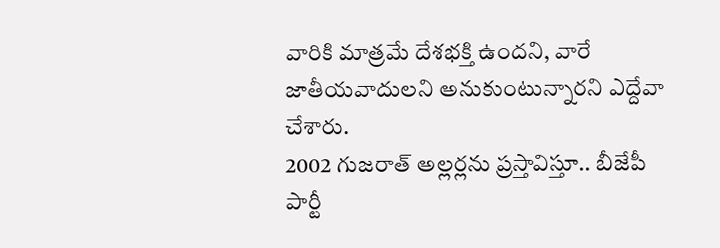వారికి మాత్రమే దేశభక్తి ఉందని, వారే జాతీయవాదులని అనుకుంటున్నారని ఎద్దేవా చేశారు.
2002 గుజరాత్ అల్లర్లను ప్రస్తావిస్తూ.. బీజేపీ పార్టీ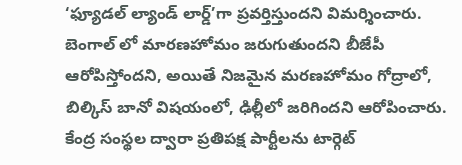‘ఫ్యూడల్ ల్యాండ్ లార్డ్’గా ప్రవర్తిస్తుందని విమర్శించారు. బెంగాల్ లో మారణహోమం జరుగుతుందని బీజేపీ ఆరోపిస్తోందని, అయితే నిజమైన మరణహోమం గోద్రాలో, బిల్కిస్ బానో విషయంలో, ఢిల్లీలో జరిగిందని ఆరోపించారు. కేంద్ర సంస్థల ద్వారా ప్రతిపక్ష పార్టీలను టార్గెట్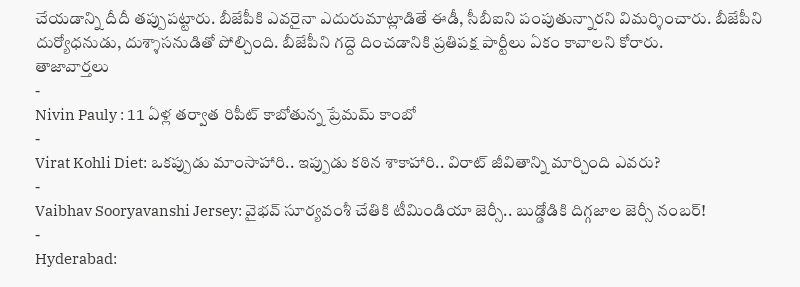చేయడాన్ని దీదీ తప్పుపట్టారు. బీజేపీకి ఎవరైనా ఎదురుమాట్లాడితే ఈడీ, సీబీఐని పంపుతున్నారని విమర్శించారు. బీజేపీని దుర్యోధనుడు, దుశ్శాసనుడితో పోల్చింది. బీజేపీని గద్దె దించడానికి ప్రతిపక్ష పార్టీలు ఏకం కావాలని కోరారు.
తాజావార్తలు
-
Nivin Pauly : 11 ఏళ్ల తర్వాత రిపీట్ కాబోతున్న ప్రేమమ్ కాంబో
-
Virat Kohli Diet: ఒకప్పుడు మాంసాహారి.. ఇప్పుడు కఠిన శాకాహారి.. విరాట్ జీవితాన్ని మార్చింది ఎవరు?
-
Vaibhav Sooryavanshi Jersey: వైభవ్ సూర్యవంశీ చేతికి టీమిండియా జెర్సీ.. బుడ్డోడికి దిగ్గజాల జెర్సీ నంబర్!
-
Hyderabad: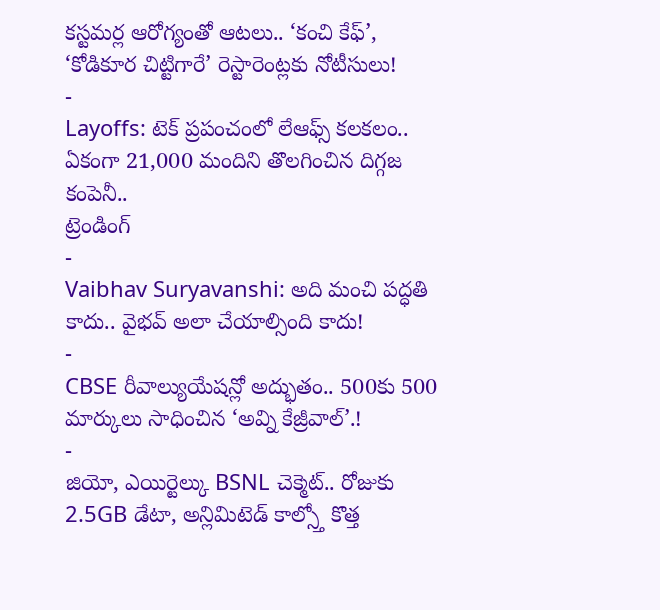కస్టమర్ల ఆరోగ్యంతో ఆటలు.. ‘కంచి కేఫ్’, ‘కోడికూర చిట్టిగారే’ రెస్టారెంట్లకు నోటీసులు!
-
Layoffs: టెక్ ప్రపంచంలో లేఆఫ్స్ కలకలం.. ఏకంగా 21,000 మందిని తొలగించిన దిగ్గజ కంపెనీ..
ట్రెండింగ్
-
Vaibhav Suryavanshi: అది మంచి పద్ధతి కాదు.. వైభవ్ అలా చేయాల్సింది కాదు!
-
CBSE రీవాల్యుయేషన్లో అద్భుతం.. 500కు 500 మార్కులు సాధించిన ‘అవ్ని కేజ్రీవాల్’.!
-
జియో, ఎయిర్టెల్కు BSNL చెక్మెట్.. రోజుకు 2.5GB డేటా, అన్లిమిటెడ్ కాల్స్తో కొత్త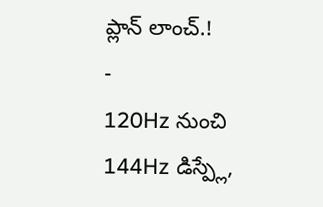ప్లాన్ లాంచ్.!
-
120Hz నుంచి 144Hz డిస్ప్లే,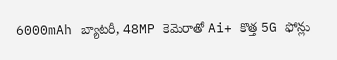6000mAh బ్యాటరీ, 48MP కెమెరాతో Ai+ కొత్త 5G ఫోన్లు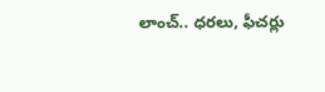లాంచ్.. ధరలు, ఫీచర్లు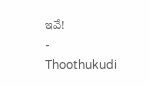ఇవే!
-
Thoothukudi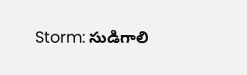Storm: సుడిగాలి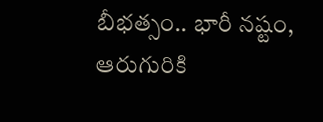బీభత్సం.. భారీ నష్టం, ఆరుగురికి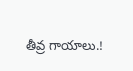తీవ్ర గాయాలు.!